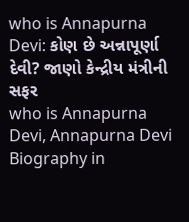who is Annapurna Devi: કોણ છે અન્નાપૂર્ણા દેવી? જાણો કેન્દ્રીય મંત્રીની સફર
who is Annapurna Devi, Annapurna Devi Biography in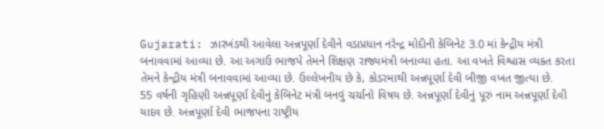Gujarati: ઝારખંડથી આવેલા અન્નપૂર્ણા દેવીને વડાપ્રધાન નરેન્દ્ર મોદીની કેબિનેટ 3.0 માં કેન્દ્રીય મંત્રી બનાવવામાં આવ્યા છે. આ અગાઉ ભાજપે તેમને શિક્ષણ રાજ્યમંત્રી બનાવ્યા હતા. આ વખતે વિશ્વાસ વ્યક્ત કરતા તેમને કેન્દ્રીય મંત્રી બનાવવામાં આવ્યા છે. ઉલ્લેખનીય છે કે, કોડરમાથી અન્નપૂર્ણા દેવી બીજી વખત જીત્યા છે.
55 વર્ષની ગૃહિણી અન્નપૂર્ણા દેવીનું કેબિનેટ મંત્રી બનવું ચર્ચાનો વિષય છે. અન્નપૂર્ણા દેવીનું પૂરું નામ અન્નપૂર્ણા દેવી યાદવ છે. અન્નપૂર્ણા દેવી ભાજપના રાષ્ટ્રીય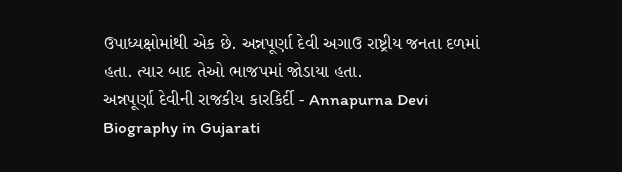ઉપાધ્યક્ષોમાંથી એક છે. અન્નપૂર્ણા દેવી અગાઉ રાષ્ટ્રીય જનતા દળમાં હતા. ત્યાર બાદ તેઓ ભાજપમાં જોડાયા હતા.
અન્નપૂર્ણા દેવીની રાજકીય કારકિર્દી - Annapurna Devi Biography in Gujarati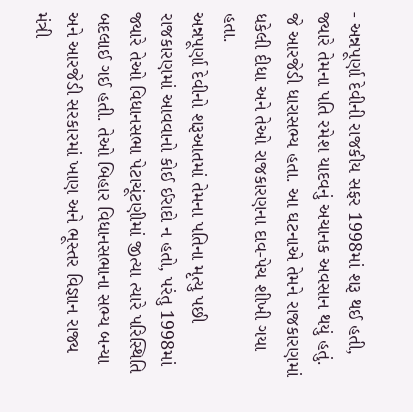- અન્નપૂર્ણા દેવીની રાજકીય સફર 1998માં શરૂ થઈ હતી, જ્યારે તેમના પતિ રમેશ યાદવનું અચાનક અવસાન થયું હતું. જે આરજેડી ધારાસભ્ય હતા. આ ઘટનાએ તેમને રાજકારણમાં ધકેલી દીધા અને તેઓ રાજકારણના દાવ-પેચ શીખી ગયા હતા.
અન્નપૂર્ણા દેવીનો શરૂઆતમાં તેમના પતિના મૃત્યુ પછી રાજકારણમાં આવવાનો કોઈ ઈરાદો ન હતો, પરંતુ 1998માં જ્યારે તેઓ વિધાનસભા પેટાચૂંટણીમાં જીત્યા ત્યારે પરિસ્થિતિ બદલાઈ ગઈ હતી. તેઓ બિહાર વિધાનસભાના સભ્ય બન્યા અને આરજેડી સરકારમાં ખાણ અને ભૂસ્તર વિજ્ઞાન રાજ્ય મંત્રી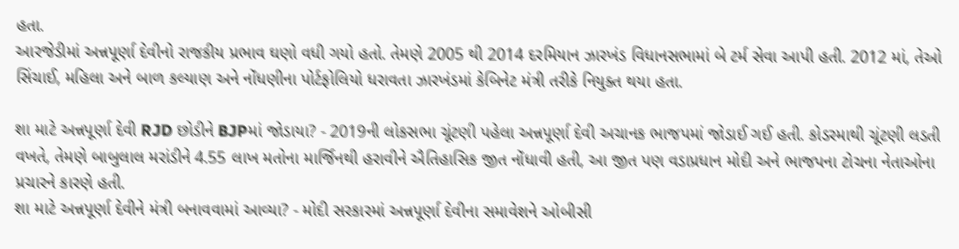હતા.
આરજેડીમાં અન્નપૂર્ણા દેવીનો રાજકીય પ્રભાવ ઘણો વધી ગયો હતો. તેમણે 2005 થી 2014 દરમિયાન ઝારખંડ વિધાનસભામાં બે ટર્મ સેવા આપી હતી. 2012 માં, તેઓ સિંચાઈ, મહિલા અને બાળ કલ્યાણ અને નોંધણીના પોર્ટફોલિયો ધરાવતા ઝારખંડમાં કેબિનેટ મંત્રી તરીકે નિયુક્ત થયા હતા.

શા માટે અન્નપૂર્ણા દેવી RJD છોડીને BJPમાં જોડાયા? - 2019ની લોકસભા ચૂંટણી પહેલા અન્નપૂર્ણા દેવી અચાનક ભાજપમાં જોડાઈ ગઈ હતી. કોડરમાથી ચૂંટણી લડતી વખતે, તેમણે બાબુલાલ મરાંડીને 4.55 લાખ મતોના માર્જિનથી હરાવીને ઐતિહાસિક જીત નોંધાવી હતી, આ જીત પણ વડાપ્રધાન મોદી અને ભાજપના ટોચના નેતાઓના પ્રચારને કારણે હતી.
શા માટે અન્નપૂર્ણા દેવીને મંત્રી બનાવવામાં આવ્યા? - મોદી સરકારમાં અન્નપૂર્ણા દેવીના સમાવેશને ઓબીસી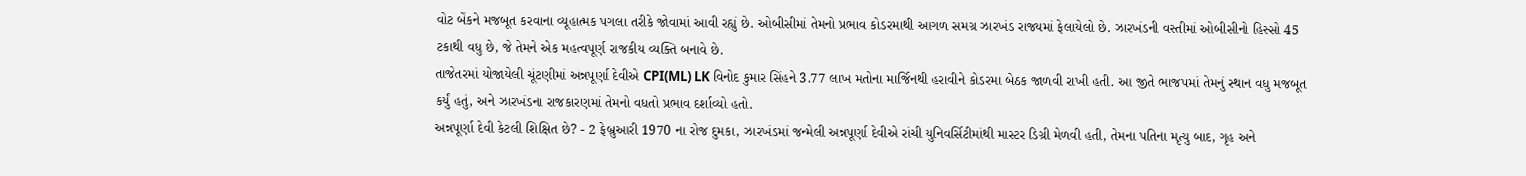વોટ બેંકને મજબૂત કરવાના વ્યૂહાત્મક પગલા તરીકે જોવામાં આવી રહ્યું છે. ઓબીસીમાં તેમનો પ્રભાવ કોડરમાથી આગળ સમગ્ર ઝારખંડ રાજ્યમાં ફેલાયેલો છે. ઝારખંડની વસ્તીમાં ઓબીસીનો હિસ્સો 45 ટકાથી વધુ છે, જે તેમને એક મહત્વપૂર્ણ રાજકીય વ્યક્તિ બનાવે છે.
તાજેતરમાં યોજાયેલી ચૂંટણીમાં અન્નપૂર્ણા દેવીએ CPI(ML) LK વિનોદ કુમાર સિંહને 3.77 લાખ મતોના માર્જિનથી હરાવીને કોડરમા બેઠક જાળવી રાખી હતી. આ જીતે ભાજપમાં તેમનું સ્થાન વધુ મજબૂત કર્યું હતું, અને ઝારખંડના રાજકારણમાં તેમનો વધતો પ્રભાવ દર્શાવ્યો હતો.
અન્નપૂર્ણા દેવી કેટલી શિક્ષિત છે? - 2 ફેબ્રુઆરી 1970 ના રોજ દુમકા, ઝારખંડમાં જન્મેલી અન્નપૂર્ણા દેવીએ રાંચી યુનિવર્સિટીમાંથી માસ્ટર ડિગ્રી મેળવી હતી, તેમના પતિના મૃત્યુ બાદ, ગૃહ અને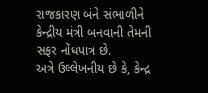રાજકારણ બંને સંભાળીને કેન્દ્રીય મંત્રી બનવાની તેમની સફર નોંધપાત્ર છે.
અત્રે ઉલ્લેખનીય છે કે, કેન્દ્ર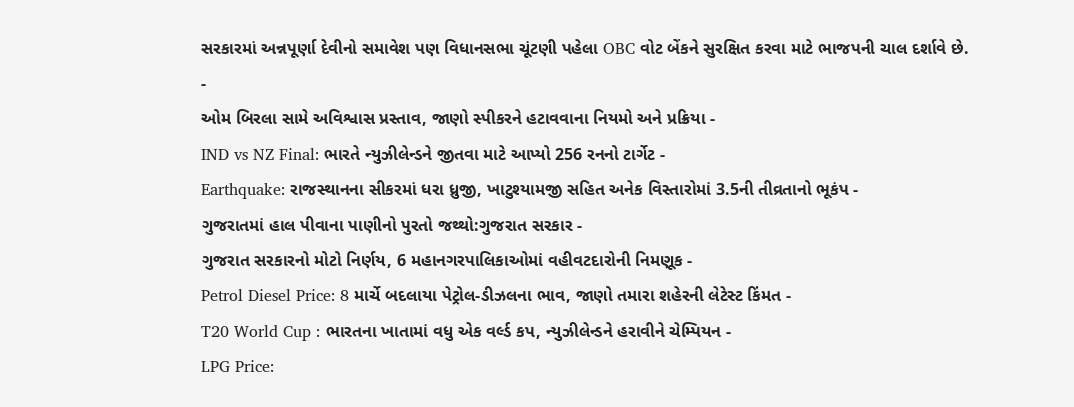સરકારમાં અન્નપૂર્ણા દેવીનો સમાવેશ પણ વિધાનસભા ચૂંટણી પહેલા OBC વોટ બેંકને સુરક્ષિત કરવા માટે ભાજપની ચાલ દર્શાવે છે.
-
ઓમ બિરલા સામે અવિશ્વાસ પ્રસ્તાવ, જાણો સ્પીકરને હટાવવાના નિયમો અને પ્રક્રિયા -
IND vs NZ Final: ભારતે ન્યુઝીલેન્ડને જીતવા માટે આપ્યો 256 રનનો ટાર્ગેટ -
Earthquake: રાજસ્થાનના સીકરમાં ધરા ધ્રુજી, ખાટુશ્યામજી સહિત અનેક વિસ્તારોમાં 3.5ની તીવ્રતાનો ભૂકંપ -
ગુજરાતમાં હાલ પીવાના પાણીનો પુરતો જથ્થો:ગુજરાત સરકાર -
ગુજરાત સરકારનો મોટો નિર્ણય, 6 મહાનગરપાલિકાઓમાં વહીવટદારોની નિમણૂક -
Petrol Diesel Price: 8 માર્ચે બદલાયા પેટ્રોલ-ડીઝલના ભાવ, જાણો તમારા શહેરની લેટેસ્ટ કિંમત -
T20 World Cup : ભારતના ખાતામાં વધુ એક વર્લ્ડ કપ, ન્યુઝીલેન્ડને હરાવીને ચેમ્પિયન -
LPG Price: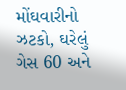મોંઘવારીનો ઝટકો, ઘરેલું ગેસ 60 અને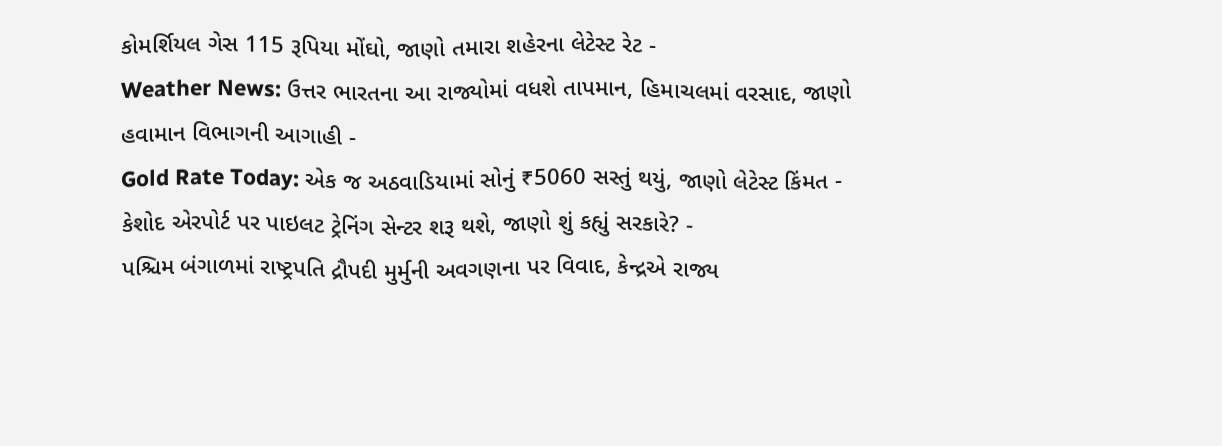કોમર્શિયલ ગેસ 115 રૂપિયા મોંઘો, જાણો તમારા શહેરના લેટેસ્ટ રેટ -
Weather News: ઉત્તર ભારતના આ રાજ્યોમાં વધશે તાપમાન, હિમાચલમાં વરસાદ, જાણો હવામાન વિભાગની આગાહી -
Gold Rate Today: એક જ અઠવાડિયામાં સોનું ₹5060 સસ્તું થયું, જાણો લેટેસ્ટ કિંમત -
કેશોદ એરપોર્ટ પર પાઇલટ ટ્રેનિંગ સેન્ટર શરૂ થશે, જાણો શું કહ્યું સરકારે? -
પશ્ચિમ બંગાળમાં રાષ્ટ્રપતિ દ્રૌપદી મુર્મુની અવગણના પર વિવાદ, કેન્દ્રએ રાજ્ય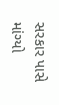સરકાર પાસે માંગ્યો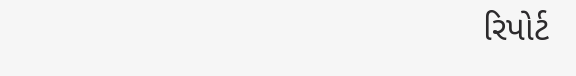રિપોર્ટ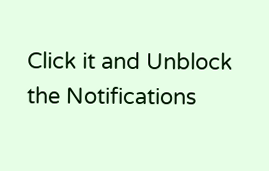Click it and Unblock the Notifications